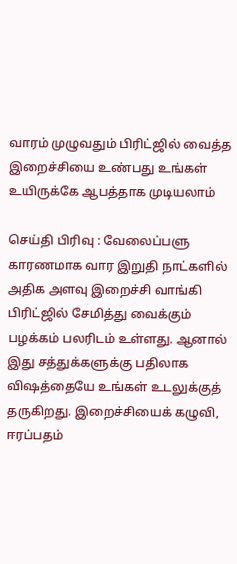வாரம் முழுவதும் பிரிட்ஜில் வைத்த இறைச்சியை உண்பது உங்கள் உயிருக்கே ஆபத்தாக முடியலாம்

செய்தி பிரிவு : வேலைப்பளு காரணமாக வார இறுதி நாட்களில் அதிக அளவு இறைச்சி வாங்கி பிரிட்ஜில் சேமித்து வைக்கும் பழக்கம் பலரிடம் உள்ளது. ஆனால் இது சத்துக்களுக்கு பதிலாக விஷத்தையே உங்கள் உடலுக்குத் தருகிறது. இறைச்சியைக் கழுவி, ஈரப்பதம்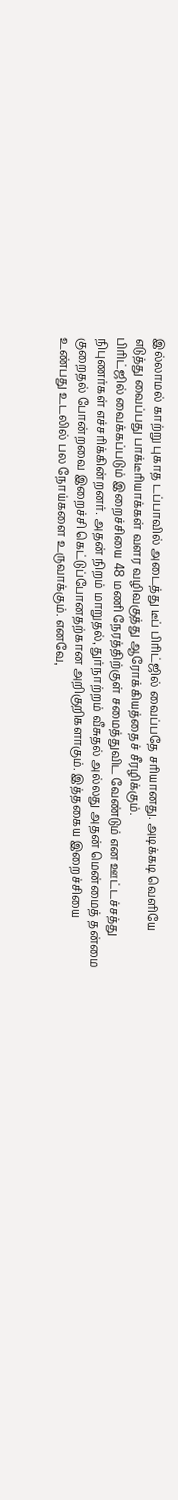இல்லாமல் காற்று புகாத டப்பாவில் அடைத்து டீப் பிரிட்ஜில் வைப்பதே சரியானது. அடிக்கடி வெளியே எடுத்து வைப்பது பாக்டீரியாக்கள் வளர வழிவகுத்து ஆரோக்கியத்தைச் சீரழிக்கும்.
பிரிட்ஜில் வைக்கப்படும் இறைச்சியை 48 மணி நேரத்திற்குள் சமைத்துவிட வேண்டும் என ஊட்டச்சத்து நிபுணர்கள் எச்சரிக்கின்றனர். அதன் நிறம் மாறுதல், துர்நாற்றம் வீசுதல் அல்லது அதன் மென்மைத் தன்மை குறைதல் போன்றவை இறைச்சி கெட்டுப்போனதற்கான அறிகுறிகளாகும். இத்தகைய இறைச்சியை உண்பது உடலில் பல நோய்களை உருவாக்கும். எனவே,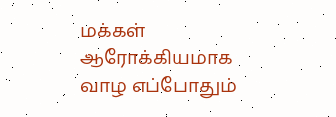மக்கள் ஆரோக்கியமாக வாழ எப்போதும்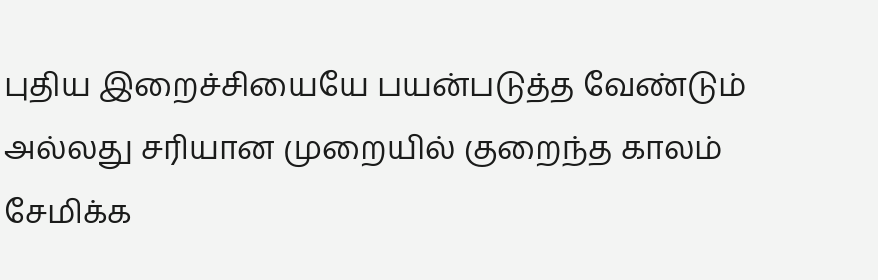புதிய இறைச்சியையே பயன்படுத்த வேண்டும் அல்லது சரியான முறையில் குறைந்த காலம் சேமிக்க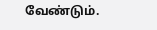வேண்டும்.